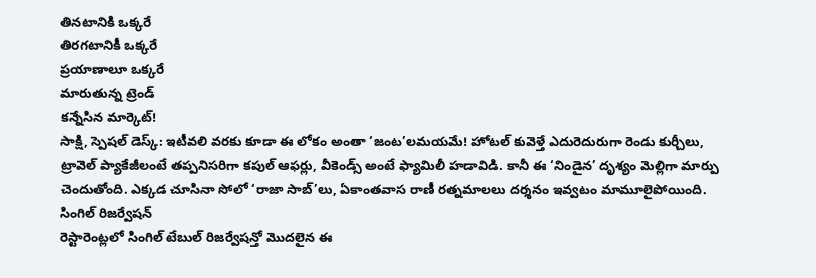తినటానికి ఒక్కరే
తిరగటానికీ ఒక్కరే
ప్రయాణాలూ ఒక్కరే
మారుతున్న ట్రెండ్
కన్నేసిన మార్కెట్!
సాక్షి, స్పెషల్ డెస్క్: ఇటీవలి వరకు కూడా ఈ లోకం అంతా ‘జంట’లమయమే! హోటల్ కువెళ్తే ఎదురెదురుగా రెండు కుర్చీలు, ట్రావెల్ ప్యాకేజీలంటే తప్పనిసరిగా కపుల్ ఆఫర్లు, వీకెండ్స్ అంటే ఫ్యామిలీ హడావిడి. కానీ ఈ ‘నిండైన’ దృశ్యం మెల్లిగా మార్పు చెందుతోంది. ఎక్కడ చూసినా సోలో ‘రాజా సాబ్’లు, ఏకాంతవాస రాణీ రత్నమాలలు దర్శనం ఇవ్వటం మామూలైపోయింది.
సింగిల్ రిజర్వేషన్
రెస్టారెంట్లలో సింగిల్ టేబుల్ రిజర్వేషన్తో మొదలైన ఈ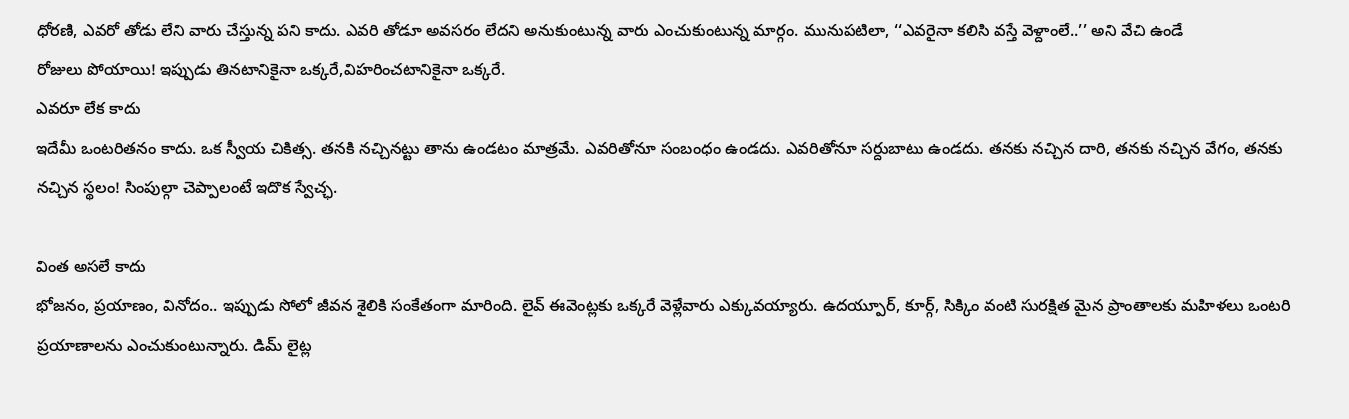ధోరణి, ఎవరో తోడు లేని వారు చేస్తున్న పని కాదు. ఎవరి తోడూ అవసరం లేదని అనుకుంటున్న వారు ఎంచుకుంటున్న మార్గం. మునుపటిలా, ‘‘ఎవరైనా కలిసి వస్తే వెళ్దాంలే..’’ అని వేచి ఉండే
రోజులు పోయాయి! ఇప్పుడు తినటానికైనా ఒక్కరే,విహరించటానికైనా ఒక్కరే.
ఎవరూ లేక కాదు
ఇదేమీ ఒంటరితనం కాదు. ఒక స్వీయ చికిత్స. తనకి నచ్చినట్టు తాను ఉండటం మాత్రమే. ఎవరితోనూ సంబంధం ఉండదు. ఎవరితోనూ సర్దుబాటు ఉండదు. తనకు నచ్చిన దారి, తనకు నచ్చిన వేగం, తనకు నచ్చిన స్థలం! సింపుల్గా చెప్పాలంటే ఇదొక స్వేచ్ఛ.

వింత అసలే కాదు
భోజనం, ప్రయాణం, వినోదం.. ఇప్పుడు సోలో జీవన శైలికి సంకేతంగా మారింది. లైవ్ ఈవెంట్లకు ఒక్కరే వెళ్లేవారు ఎక్కువయ్యారు. ఉదయ్పూర్, కూర్గ్, సిక్కిం వంటి సురక్షిత మైన ప్రాంతాలకు మహిళలు ఒంటరి ప్రయాణాలను ఎంచుకుంటున్నారు. డిమ్ లైట్ల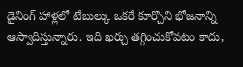డైనింగ్ హాళ్లలో టేబుల్కు ఒకరే కూర్చొని భోజనాన్ని ఆస్వాదిస్తున్నారు. ఇది ఖర్చు తగ్గించుకోవటం కాదు,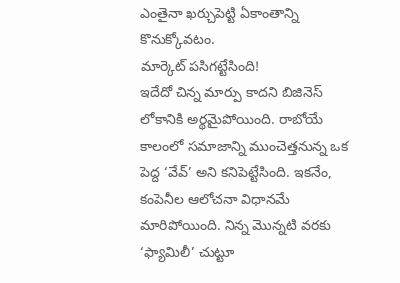ఎంతైనా ఖర్చుపెట్టి ఏకాంతాన్ని కొనుక్కోవటం.
మార్కెట్ పసిగట్టేసింది!
ఇదేదో చిన్న మార్పు కాదని బిజినెస్ లోకానికి అర్థమైపోయింది. రాబోయే కాలంలో సమాజాన్ని ముంచెత్తనున్న ఒక పెద్ద ‘వేవ్’ అని కనిపెట్టేసింది. ఇకనేం, కంపెనీల ఆలోచనా విధానమే మారిపోయింది. నిన్న మొన్నటి వరకు ‘ఫ్యామిలీ’ చుట్టూ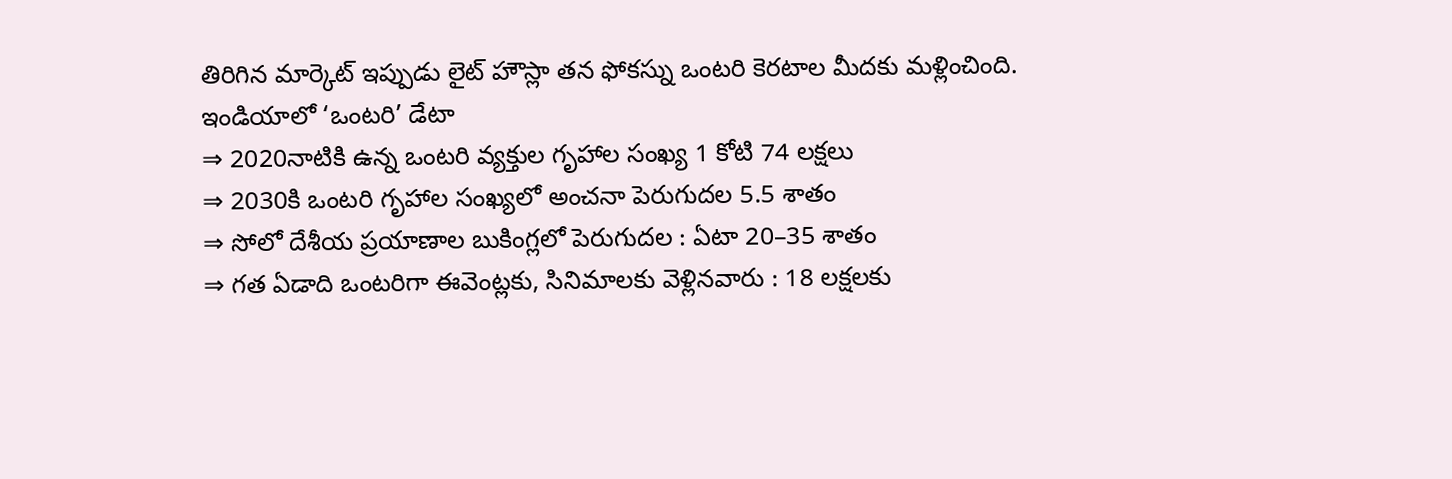తిరిగిన మార్కెట్ ఇప్పుడు లైట్ హౌస్లా తన ఫోకస్ను ఒంటరి కెరటాల మీదకు మళ్లించింది.
ఇండియాలో ‘ఒంటరి’ డేటా
⇒ 2020నాటికి ఉన్న ఒంటరి వ్యక్తుల గృహాల సంఖ్య 1 కోటి 74 లక్షలు
⇒ 2030కి ఒంటరి గృహాల సంఖ్యలో అంచనా పెరుగుదల 5.5 శాతం
⇒ సోలో దేశీయ ప్రయాణాల బుకింగ్లలో పెరుగుదల : ఏటా 20–35 శాతం
⇒ గత ఏడాది ఒంటరిగా ఈవెంట్లకు, సినిమాలకు వెళ్లినవారు : 18 లక్షలకు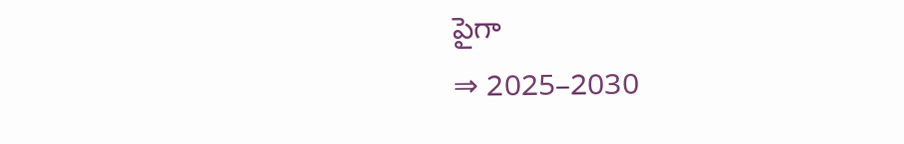పైగా
⇒ 2025–2030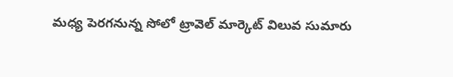మధ్య పెరగనున్న సోలో ట్రావెల్ మార్కెట్ విలువ సుమారు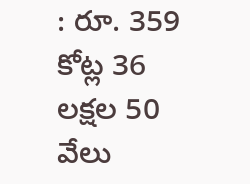: రూ. 359 కోట్ల 36 లక్షల 50 వేలు